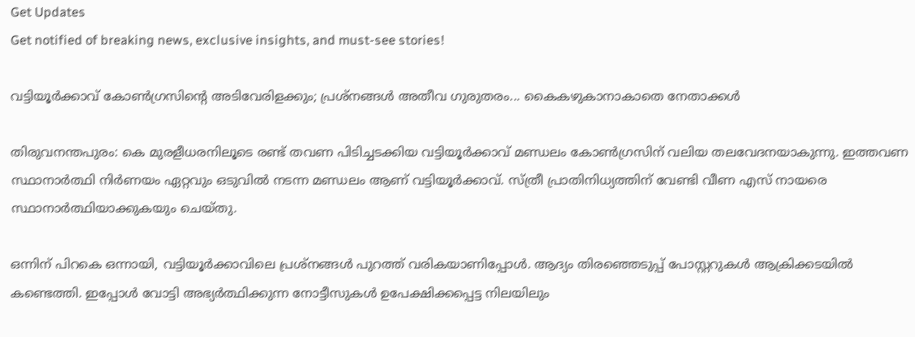Get Updates
Get notified of breaking news, exclusive insights, and must-see stories!

വട്ടിയൂര്‍ക്കാവ് കോണ്‍ഗ്രസിന്റെ അടിവേരിളക്കും; പ്രശ്‌നങ്ങള്‍ അതീവ ഗുരുതരം... കൈകഴുകാനാകാതെ നേതാക്കള്‍

തിരുവനന്തപുരം: കെ മുരളീധരനിലൂടെ രണ്ട് തവണ പിടിച്ചടക്കിയ വട്ടിയൂര്‍ക്കാവ് മണ്ഡലം കോണ്‍ഗ്രസിന് വലിയ തലവേദനയാകുന്നു. ഇത്തവണ സ്ഥാനാര്‍ത്ഥി നിര്‍ണയം ഏറ്റവും ഒടുവില്‍ നടന്ന മണ്ഡലം ആണ് വട്ടിയൂര്‍ക്കാവ്. സ്ത്രീ പ്രാതിനിധ്യത്തിന് വേണ്ടി വീണ എസ് നായരെ സ്ഥാനാര്‍ത്ഥിയാക്കുകയും ചെയ്തു.

ഒന്നിന് പിറകെ ഒന്നായി, വട്ടിയൂര്‍ക്കാവിലെ പ്രശ്‌നങ്ങള്‍ പുറത്ത് വരികയാണിപ്പോള്‍. ആദ്യം തിരഞ്ഞെടുപ്പ് പോസ്റ്ററുകള്‍ ആക്രിക്കടയില്‍ കണ്ടെത്തി. ഇപ്പോള്‍ വോട്ടി അഭ്യര്‍ത്ഥിക്കുന്ന നോട്ടീസുകള്‍ ഉപേക്ഷിക്കപ്പെട്ട നിലയിലും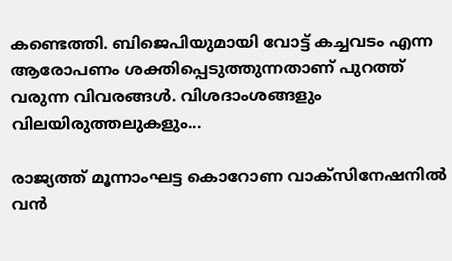കണ്ടെത്തി. ബിജെപിയുമായി വോട്ട് കച്ചവടം എന്ന ആരോപണം ശക്തിപ്പെടുത്തുന്നതാണ് പുറത്ത് വരുന്ന വിവരങ്ങള്‍. വിശദാംശങ്ങളും വിലയിരുത്തലുകളും...

രാജ്യത്ത് മൂന്നാംഘട്ട കൊറോണ വാക്‌സിനേഷനില്‍ വന്‍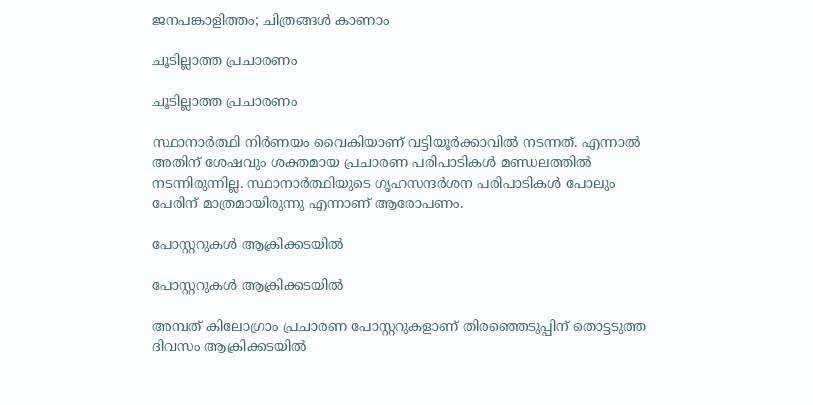ജനപങ്കാളിത്തം; ചിത്രങ്ങള്‍ കാണാം

ചൂടില്ലാത്ത പ്രചാരണം

ചൂടില്ലാത്ത പ്രചാരണം

സ്ഥാനാര്‍ത്ഥി നിര്‍ണയം വൈകിയാണ് വട്ടിയൂര്‍ക്കാവില്‍ നടന്നത്. എന്നാല്‍ അതിന് ശേഷവും ശക്തമായ പ്രചാരണ പരിപാടികള്‍ മണ്ഡലത്തില്‍ നടന്നിരുന്നില്ല. സ്ഥാനാര്‍ത്ഥിയുടെ ഗൃഹസന്ദര്‍ശന പരിപാടികള്‍ പോലും പേരിന് മാത്രമായിരുന്നു എന്നാണ് ആരോപണം.

പോസ്റ്ററുകള്‍ ആക്രിക്കടയില്‍

പോസ്റ്ററുകള്‍ ആക്രിക്കടയില്‍

അമ്പത് കിലോഗ്രാം പ്രചാരണ പോസ്റ്ററുകളാണ് തിരഞ്ഞെടുപ്പിന് തൊട്ടടുത്ത ദിവസം ആക്രിക്കടയില്‍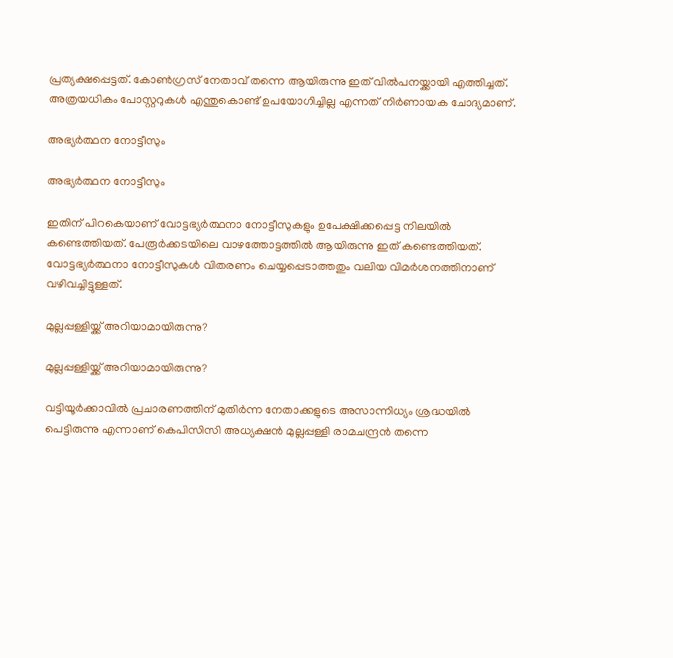പ്രത്യക്ഷപ്പെട്ടത്. കോണ്‍ഗ്രസ് നേതാവ് തന്നെ ആയിരുന്നു ഇത് വില്‍പനയ്ക്കായി എത്തിച്ചത്. അത്രയധികം പോസ്റ്ററുകള്‍ എന്തുകൊണ്ട് ഉപയോഗിച്ചില്ല എന്നത് നിര്‍ണായക ചോദ്യമാണ്.

അഭ്യര്‍ത്ഥന നോട്ടീസും

അഭ്യര്‍ത്ഥന നോട്ടീസും

ഇതിന് പിറകെയാണ് വോട്ടഭ്യര്‍ത്ഥനാ നോട്ടീസുകളും ഉപേക്ഷിക്കപ്പെട്ട നിലയില്‍ കണ്ടെത്തിയത്. പേരൂര്‍ക്കടയിലെ വാഴത്തോട്ടത്തില്‍ ആയിരുന്നു ഇത് കണ്ടെത്തിയത്. വോട്ടഭ്യര്‍ത്ഥനാ നോട്ടീസുകള്‍ വിതരണം ചെയ്യപ്പെടാത്തതും വലിയ വിമര്‍ശനത്തിനാണ് വഴിവച്ചിട്ടുള്ളത്.

മുല്ലപ്പള്ളിയ്ക്ക് അറിയാമായിരുന്നു?

മുല്ലപ്പള്ളിയ്ക്ക് അറിയാമായിരുന്നു?

വട്ടിയൂര്‍ക്കാവില്‍ പ്രചാരണത്തിന് മുതിര്‍ന്ന നേതാക്കളുടെ അസാന്നിധ്യം ശ്രദ്ധയില്‍ പെട്ടിരുന്നു എന്നാണ് കെപിസിസി അധ്യക്ഷന്‍ മുല്ലപ്പള്ളി രാമചന്ദ്രന്‍ തന്നെ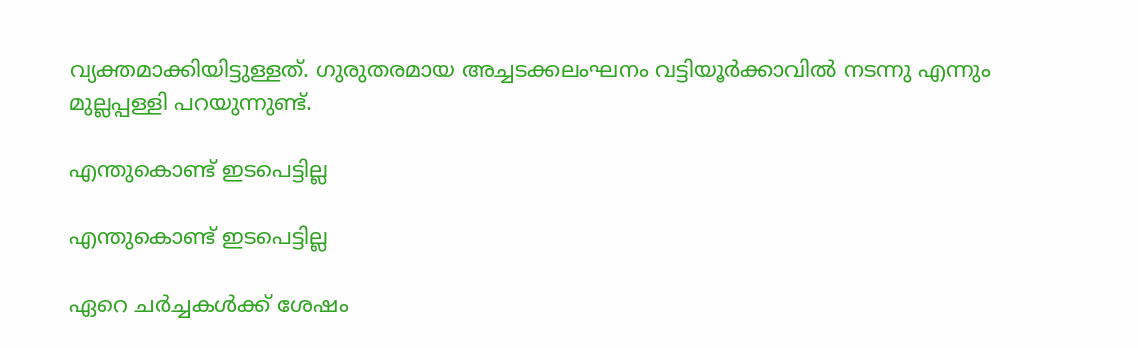വ്യക്തമാക്കിയിട്ടുള്ളത്. ഗുരുതരമായ അച്ചടക്കലംഘനം വട്ടിയൂര്‍ക്കാവില്‍ നടന്നു എന്നും മുല്ലപ്പള്ളി പറയുന്നുണ്ട്.

എന്തുകൊണ്ട് ഇടപെട്ടില്ല

എന്തുകൊണ്ട് ഇടപെട്ടില്ല

ഏറെ ചര്‍ച്ചകള്‍ക്ക് ശേഷം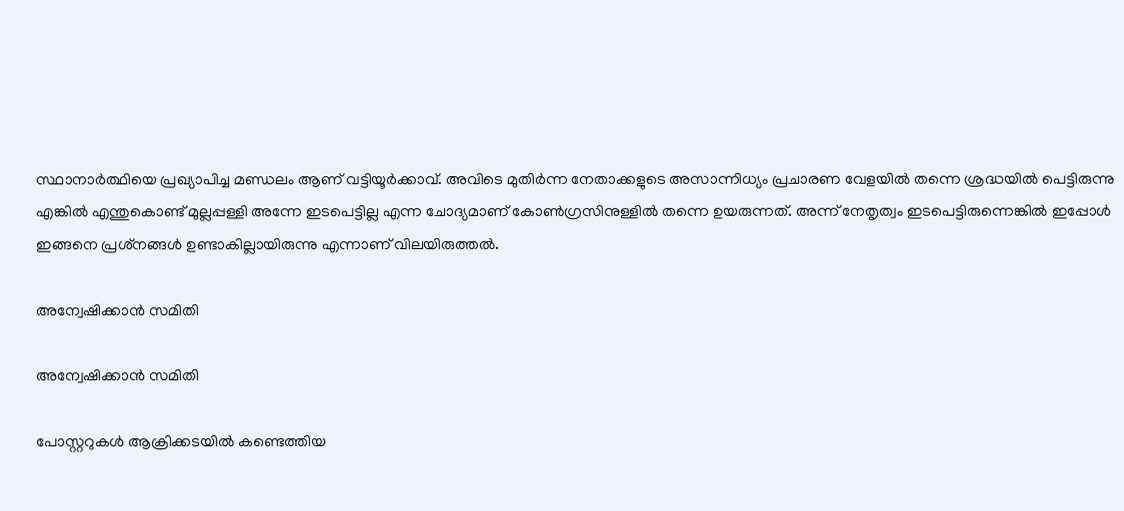സ്ഥാനാര്‍ത്ഥിയെ പ്രഖ്യാപിച്ച മണ്ഡലം ആണ് വട്ടിയൂര്‍ക്കാവ്. അവിടെ മുതിര്‍ന്ന നേതാക്കളുടെ അസാന്നിധ്യം പ്രചാരണ വേളയില്‍ തന്നെ ശ്രദ്ധയില്‍ പെട്ടിരുന്നു എങ്കില്‍ എന്തുകൊണ്ട് മുല്ലപ്പള്ളി അന്നേ ഇടപെട്ടില്ല എന്ന ചോദ്യമാണ് കോണ്‍ഗ്രസിനുള്ളില്‍ തന്നെ ഉയരുന്നത്. അന്ന് നേതൃത്വം ഇടപെട്ടിരുന്നെങ്കില്‍ ഇപ്പോള്‍ ഇങ്ങനെ പ്രശ്‌നങ്ങള്‍ ഉണ്ടാകില്ലായിരുന്നു എന്നാണ് വിലയിരുത്തല്‍.

അന്വേഷിക്കാന്‍ സമിതി

അന്വേഷിക്കാന്‍ സമിതി

പോസ്റ്ററുകള്‍ ആക്രിക്കടയില്‍ കണ്ടെത്തിയ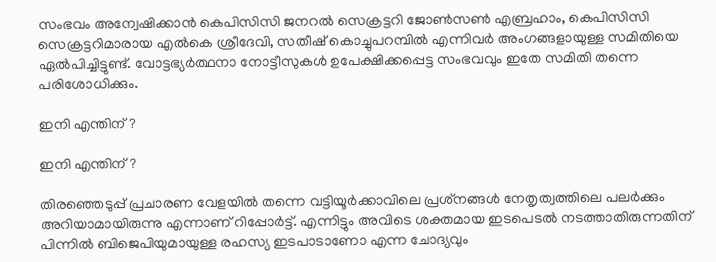സംഭവം അന്വേഷിക്കാന്‍ കെപിസിസി ജനറല്‍ സെക്രട്ടറി ജോണ്‍സണ്‍ എബ്രഹാം, കെപിസിസി സെക്രട്ടറിമാരായ എല്‍കെ ശ്രീദേവി, സതീഷ് കൊച്ചുപറമ്പില്‍ എന്നിവര്‍ അംഗങ്ങളായുള്ള സമിതിയെ ഏല്‍പിച്ചിട്ടുണ്ട്. വോട്ടഭ്യര്‍ത്ഥനാ നോട്ടീസുകള്‍ ഉപേക്ഷിക്കപ്പെട്ട സംഭവവും ഇതേ സമിതി തന്നെ പരിശോധിക്കും.

ഇനി എന്തിന്?

ഇനി എന്തിന്?

തിരഞ്ഞെടുപ്പ് പ്രചാരണ വേളയില്‍ തന്നെ വട്ടിയൂര്‍ക്കാവിലെ പ്രശ്‌നങ്ങള്‍ നേതൃത്വത്തിലെ പലര്‍ക്കും അറിയാമായിരുന്നു എന്നാണ് റിപ്പോര്‍ട്ട്. എന്നിട്ടും അവിടെ ശക്തമായ ഇടപെടല്‍ നടത്താതിരുന്നതിന് പിന്നില്‍ ബിജെപിയുമായുള്ള രഹസ്യ ഇടപാടാണോ എന്ന ചോദ്യവും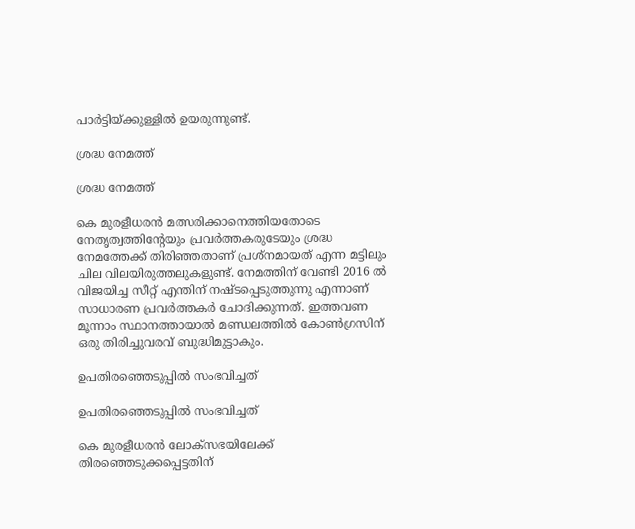പാര്‍ട്ടിയ്ക്കുള്ളില്‍ ഉയരുന്നുണ്ട്.

ശ്രദ്ധ നേമത്ത്

ശ്രദ്ധ നേമത്ത്

കെ മുരളീധരന്‍ മത്സരിക്കാനെത്തിയതോടെ നേതൃത്വത്തിന്റേയും പ്രവര്‍ത്തകരുടേയും ശ്രദ്ധ നേമത്തേക്ക് തിരിഞ്ഞതാണ് പ്രശ്‌നമായത് എന്ന മട്ടിലും ചില വിലയിരുത്തലുകളുണ്ട്. നേമത്തിന് വേണ്ടി 2016 ല്‍ വിജയിച്ച സീറ്റ് എന്തിന് നഷ്ടപ്പെടുത്തുന്നു എന്നാണ് സാധാരണ പ്രവര്‍ത്തകര്‍ ചോദിക്കുന്നത്. ഇത്തവണ മൂന്നാം സ്ഥാനത്തായാല്‍ മണ്ഡലത്തില്‍ കോണ്‍ഗ്രസിന് ഒരു തിരിച്ചുവരവ് ബുദ്ധിമുട്ടാകും.

ഉപതിരഞ്ഞെടുപ്പില്‍ സംഭവിച്ചത്

ഉപതിരഞ്ഞെടുപ്പില്‍ സംഭവിച്ചത്

കെ മുരളീധരന്‍ ലോക്‌സഭയിലേക്ക് തിരഞ്ഞെടുക്കപ്പെട്ടതിന്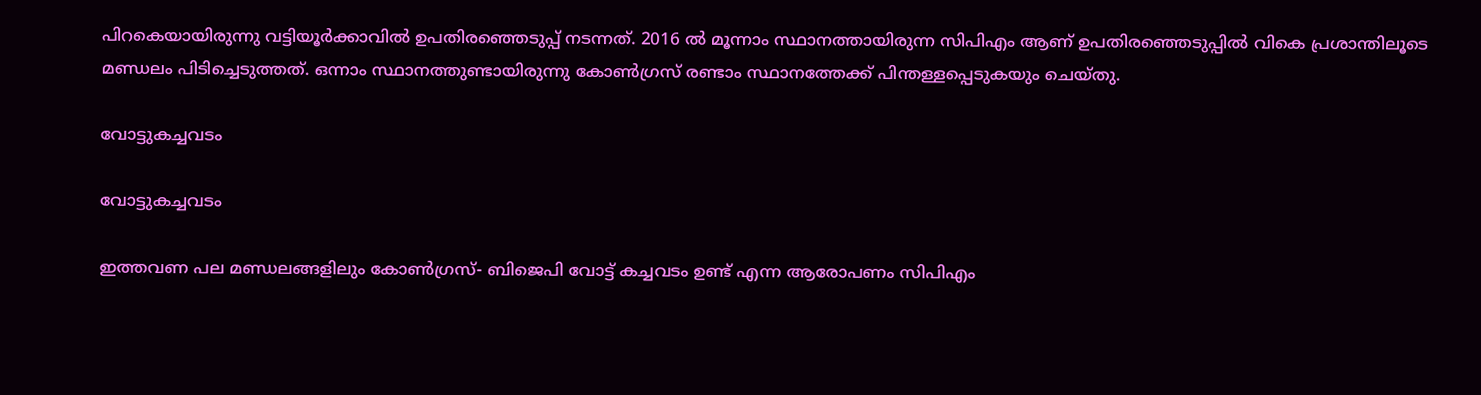പിറകെയായിരുന്നു വട്ടിയൂര്‍ക്കാവില്‍ ഉപതിരഞ്ഞെടുപ്പ് നടന്നത്. 2016 ല്‍ മൂന്നാം സ്ഥാനത്തായിരുന്ന സിപിഎം ആണ് ഉപതിരഞ്ഞെടുപ്പില്‍ വികെ പ്രശാന്തിലൂടെ മണ്ഡലം പിടിച്ചെടുത്തത്. ഒന്നാം സ്ഥാനത്തുണ്ടായിരുന്നു കോണ്‍ഗ്രസ് രണ്ടാം സ്ഥാനത്തേക്ക് പിന്തള്ളപ്പെടുകയും ചെയ്തു.

വോട്ടുകച്ചവടം

വോട്ടുകച്ചവടം

ഇത്തവണ പല മണ്ഡലങ്ങളിലും കോണ്‍ഗ്രസ്- ബിജെപി വോട്ട് കച്ചവടം ഉണ്ട് എന്ന ആരോപണം സിപിഎം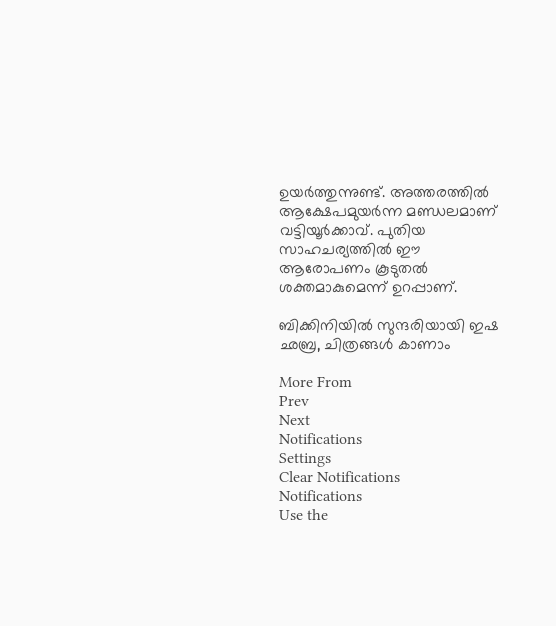ഉയര്‍ത്തുന്നുണ്ട്. അത്തരത്തില്‍ ആക്ഷേപമുയര്‍ന്ന മണ്ഡലമാണ് വട്ടിയൂര്‍ക്കാവ്. പുതിയ സാഹചര്യത്തില്‍ ഈ ആരോപണം കൂടുതല്‍ ശക്തമാകുമെന്ന് ഉറപ്പാണ്.

ബിക്കിനിയിൽ സുന്ദരിയായി ഇഷ ഛബ്ര, ചിത്രങ്ങൾ കാണാം

More From
Prev
Next
Notifications
Settings
Clear Notifications
Notifications
Use the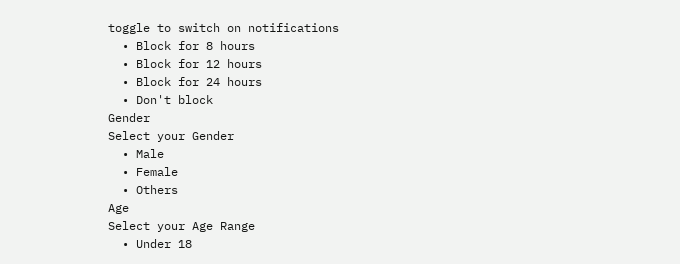toggle to switch on notifications
  • Block for 8 hours
  • Block for 12 hours
  • Block for 24 hours
  • Don't block
Gender
Select your Gender
  • Male
  • Female
  • Others
Age
Select your Age Range
  • Under 18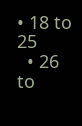• 18 to 25
  • 26 to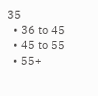35
  • 36 to 45
  • 45 to 55
  • 55+